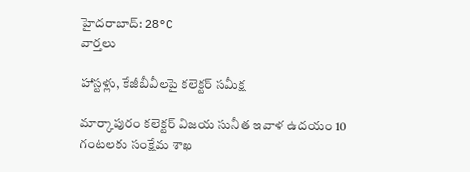హైదరాబాద్: 28°C
వార్తలు

హాస్టళ్లు, కేజీబీవీలపై కలెక్టర్ సమీక్ష

మార్కాపురం కలెక్టర్ విజయ సునీత ఇవాళ ఉదయం 10 గంటలకు సంక్షేమ శాఖ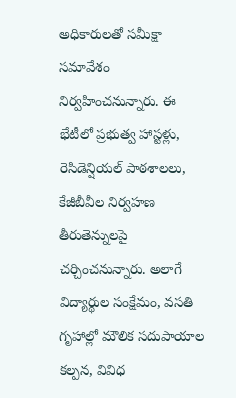అధికారులతో సమీక్షా సమావేశం నిర్వహించనున్నారు. ఈ భేటీలో ప్రభుత్వ హాస్టళ్లు, రెసిడెన్షియల్ పాఠశాలలు, కేజీబీవీల నిర్వహణ తీరుతెన్నులపై చర్చించనున్నారు. అలాగే విద్యార్థుల సంక్షేమం, వసతి గృహాల్లో మౌలిక సదుపాయాల కల్పన, వివిధ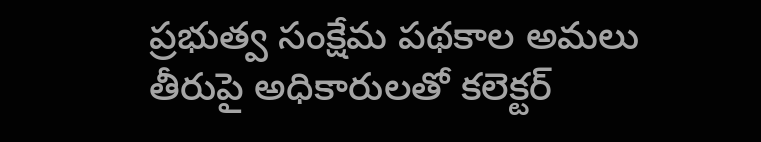ప్రభుత్వ సంక్షేమ పథకాల అమలు తీరుపై అధికారులతో కలెక్టర్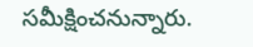సమీక్షించనున్నారు.